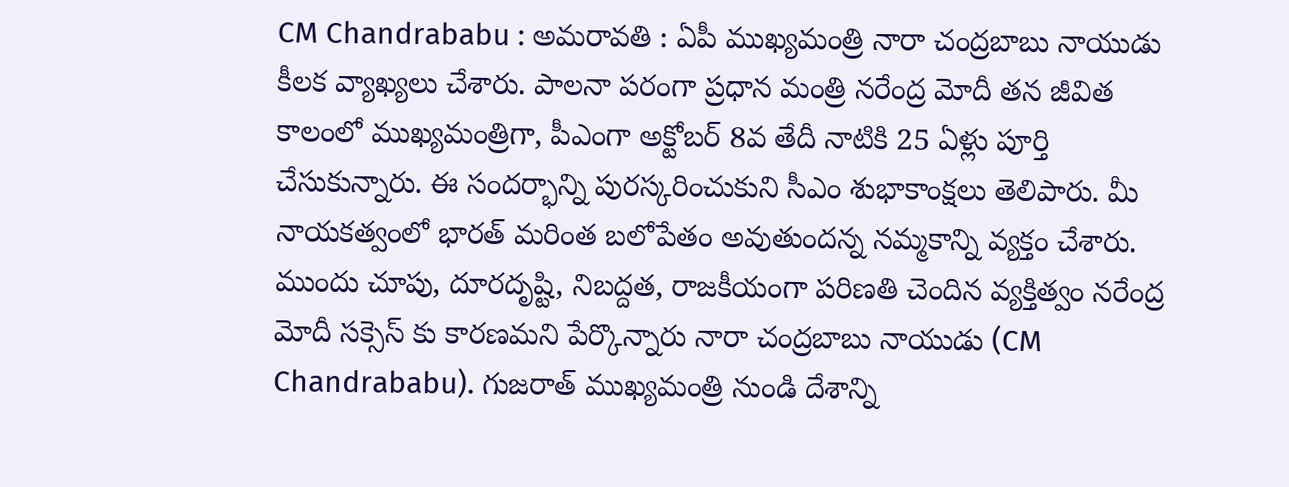CM Chandrababu : అమరావతి : ఏపీ ముఖ్యమంత్రి నారా చంద్రబాబు నాయుడు కీలక వ్యాఖ్యలు చేశారు. పాలనా పరంగా ప్రధాన మంత్రి నరేంద్ర మోదీ తన జీవిత కాలంలో ముఖ్యమంత్రిగా, పీఎంగా అక్టోబర్ 8వ తేదీ నాటికి 25 ఏళ్లు పూర్తి చేసుకున్నారు. ఈ సందర్భాన్ని పురస్కరించుకుని సీఎం శుభాకాంక్షలు తెలిపారు. మీ నాయకత్వంలో భారత్ మరింత బలోపేతం అవుతుందన్న నమ్మకాన్ని వ్యక్తం చేశారు. ముందు చూపు, దూరదృష్టి, నిబద్దత, రాజకీయంగా పరిణతి చెందిన వ్యక్తిత్వం నరేంద్ర మోదీ సక్సెస్ కు కారణమని పేర్కొన్నారు నారా చంద్రబాబు నాయుడు (CM Chandrababu). గుజరాత్ ముఖ్యమంత్రి నుండి దేశాన్ని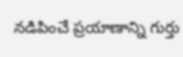నడిపించే ప్రయాణాన్ని గుర్తు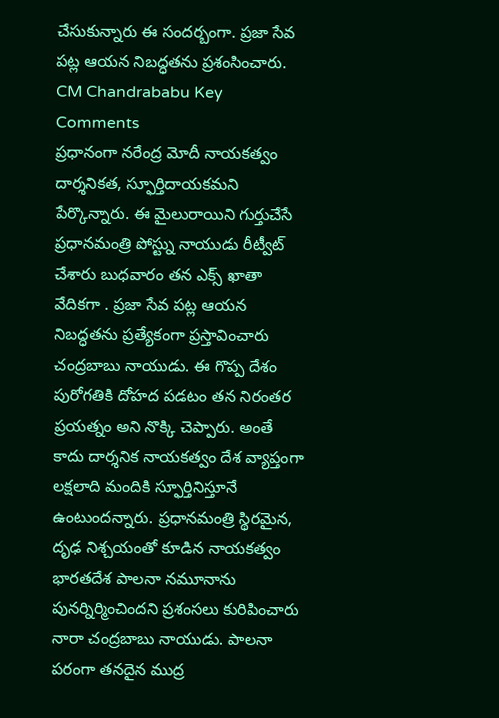చేసుకున్నారు ఈ సందర్బంగా. ప్రజా సేవ పట్ల ఆయన నిబద్ధతను ప్రశంసించారు.
CM Chandrababu Key Comments
ప్రధానంగా నరేంద్ర మోదీ నాయకత్వం దార్శనికత, స్ఫూర్తిదాయకమని పేర్కొన్నారు. ఈ మైలురాయిని గుర్తుచేసే ప్రధానమంత్రి పోస్ట్ను నాయుడు రీట్వీట్ చేశారు బుధవారం తన ఎక్స్ ఖాతా వేదికగా . ప్రజా సేవ పట్ల ఆయన నిబద్ధతను ప్రత్యేకంగా ప్రస్తావించారు చంద్రబాబు నాయుడు. ఈ గొప్ప దేశం పురోగతికి దోహద పడటం తన నిరంతర ప్రయత్నం అని నొక్కి చెప్పారు. అంతే కాదు దార్శనిక నాయకత్వం దేశ వ్యాప్తంగా లక్షలాది మందికి స్ఫూర్తినిస్తూనే ఉంటుందన్నారు. ప్రధానమంత్రి స్థిరమైన, దృఢ నిశ్చయంతో కూడిన నాయకత్వం భారతదేశ పాలనా నమూనాను పునర్నిర్మించిందని ప్రశంసలు కురిపించారు నారా చంద్రబాబు నాయుడు. పాలనా పరంగా తనదైన ముద్ర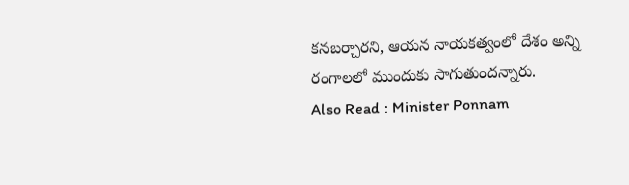కనబర్చారని, ఆయన నాయకత్వంలో దేశం అన్ని రంగాలలో ముందుకు సాగుతుందన్నారు.
Also Read : Minister Ponnam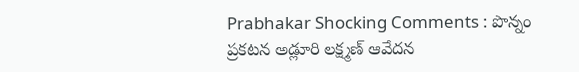Prabhakar Shocking Comments : పొన్నం ప్రకటన అడ్లూరి లక్ష్మణ్ ఆవేదన